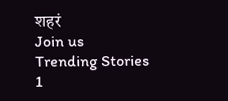शहरं
Join us
Trending Stories
1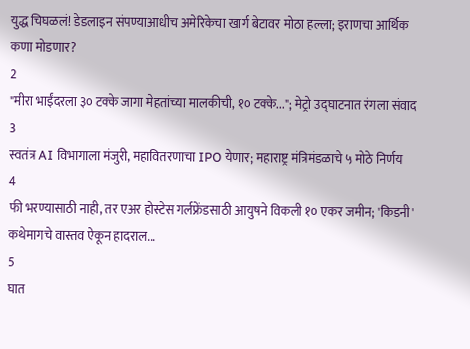युद्ध चिघळलं! डेडलाइन संपण्याआधीच अमेरिकेचा खार्ग बेटावर मोठा हल्ला; इराणचा आर्थिक कणा मोडणार?
2
"मीरा भाईंदरला ३० टक्के जागा मेहतांच्या मालकीची, १० टक्के..."; मेट्रो उद्घाटनात रंगला संवाद
3
स्वतंत्र AI विभागाला मंजुरी, महावितरणाचा IPO येणार; महाराष्ट्र मंत्रिमंडळाचे ५ मोठे निर्णय
4
फी भरण्यासाठी नाही, तर एअर होस्टेस गर्लफ्रेंडसाठी आयुषने विकली १० एकर जमीन; 'किडनी' कथेमागचे वास्तव ऐकून हादराल...
5
घात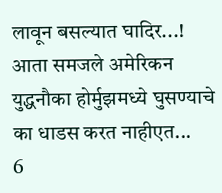लावून बसल्यात घादिर...! आता समजले अमेरिकन युद्धनौका होर्मुझमध्ये घुसण्याचे का धाडस करत नाहीएत...
6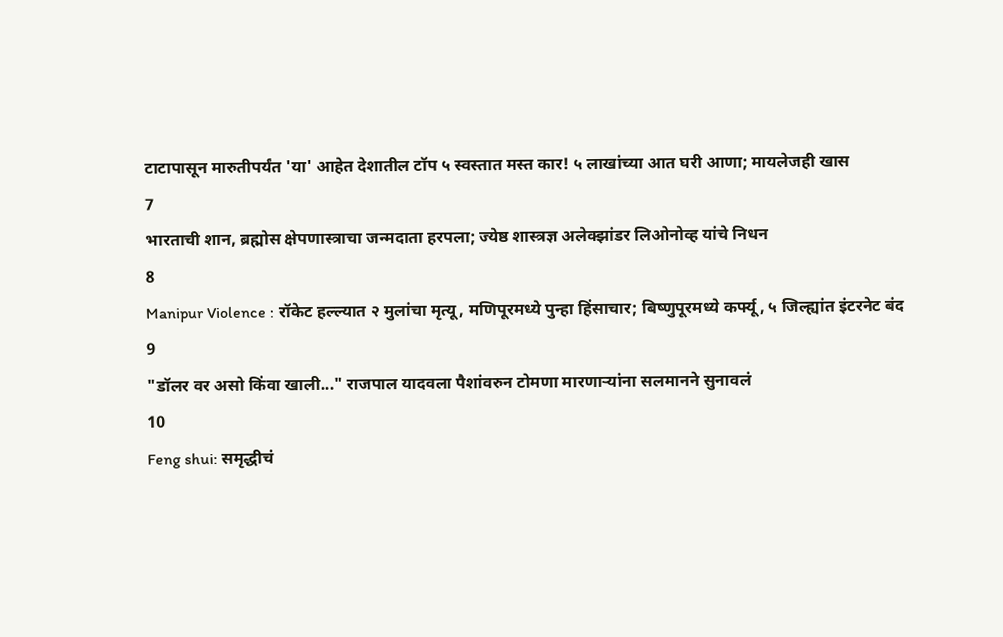टाटापासून मारुतीपर्यंत 'या' आहेत देशातील टॉप ५ स्वस्तात मस्त कार! ५ लाखांच्या आत घरी आणा; मायलेजही खास
7
भारताची शान, ब्रह्मोस क्षेपणास्त्राचा जन्मदाता हरपला; ज्येष्ठ शास्त्रज्ञ अलेक्झांडर लिओनोव्ह यांचे निधन
8
Manipur Violence : रॉकेट हल्ल्यात २ मुलांचा मृत्यू, मणिपूरमध्ये पुन्हा हिंसाचार; बिष्णुपूरमध्ये कर्फ्यू, ५ जिल्ह्यांत इंटरनेट बंद
9
"डॉलर वर असो किंवा खाली..." राजपाल यादवला पैशांवरुन टोमणा मारणाऱ्यांना सलमानने सुनावलं
10
Feng shui: समृद्धीचं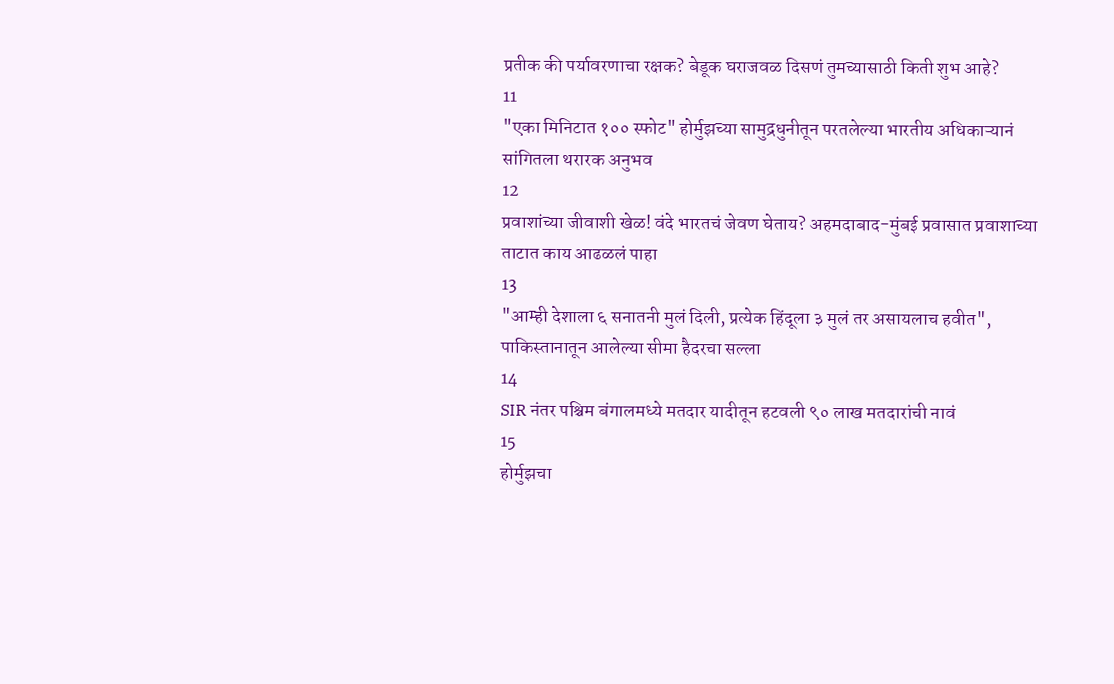प्रतीक की पर्यावरणाचा रक्षक? बेडूक घराजवळ दिसणं तुमच्यासाठी किती शुभ आहे?
11
"एका मिनिटात १०० स्फोट" होर्मुझच्या सामुद्रधुनीतून परतलेल्या भारतीय अधिकाऱ्यानं सांगितला थरारक अनुभव
12
प्रवाशांच्या जीवाशी खेळ! वंदे भारतचं जेवण घेताय? अहमदाबाद-मुंबई प्रवासात प्रवाशाच्या ताटात काय आढळलं पाहा
13
"आम्ही देशाला ६ सनातनी मुलं दिली, प्रत्येक हिंदूला ३ मुलं तर असायलाच हवीत", पाकिस्तानातून आलेल्या सीमा हैदरचा सल्ला
14
SIR नंतर पश्चिम बंगालमध्ये मतदार यादीतून हटवली ९० लाख मतदारांची नावं
15
होर्मुझचा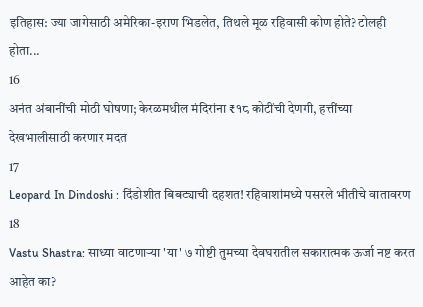इतिहास: ज्या जागेसाठी अमेरिका-इराण भिडलेत, तिथले मूळ रहिवासी कोण होते? टोलही होता...
16
अनंत अंबानींची मोठी घोषणा; केरळमधील मंदिरांना ₹१८ कोटींची देणगी, हत्तींच्या देखभालीसाठी करणार मदत
17
Leopard In Dindoshi : दिंडोशीत बिबट्याची दहशत! रहिवाशांमध्ये पसरले भीतीचे वातावरण
18
Vastu Shastra: साध्या वाटणाऱ्या 'या' ७ गोष्टी तुमच्या देवघरातील सकारात्मक ऊर्जा नष्ट करत आहेत का?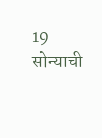19
सोन्याची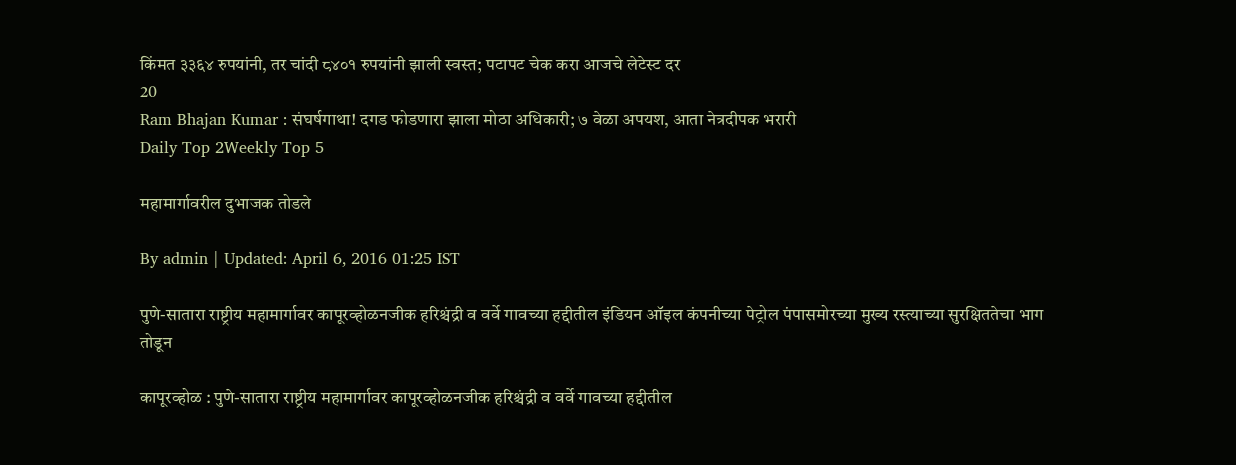किंमत ३३६४ रुपयांनी, तर चांदी ८४०१ रुपयांनी झाली स्वस्त; पटापट चेक करा आजचे लेटेस्ट दर
20
Ram Bhajan Kumar : संघर्षगाथा! दगड फोडणारा झाला मोठा अधिकारी; ७ वेळा अपयश, आता नेत्रदीपक भरारी
Daily Top 2Weekly Top 5

महामार्गावरील दुभाजक तोडले

By admin | Updated: April 6, 2016 01:25 IST

पुणे-सातारा राष्ट्रीय महामार्गावर कापूरव्होळनजीक हरिश्चंद्री व वर्वे गावच्या हद्दीतील इंडियन ऑइल कंपनीच्या पेट्रोल पंपासमोरच्या मुख्य रस्त्याच्या सुरक्षिततेचा भाग तोडून

कापूरव्होळ : पुणे-सातारा राष्ट्रीय महामार्गावर कापूरव्होळनजीक हरिश्चंद्री व वर्वे गावच्या हद्दीतील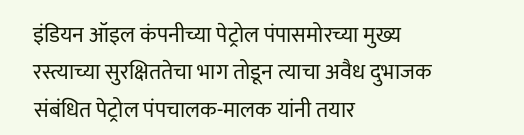इंडियन ऑइल कंपनीच्या पेट्रोल पंपासमोरच्या मुख्य रस्त्याच्या सुरक्षिततेचा भाग तोडून त्याचा अवैध दुभाजक संबंधित पेट्रोल पंपचालक-मालक यांनी तयार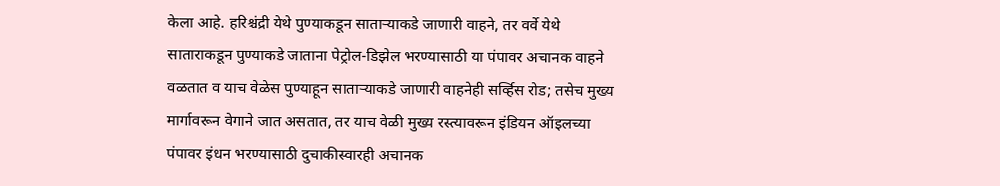केला आहे. हरिश्चंद्री येथे पुण्याकडून साताऱ्याकडे जाणारी वाहने, तर वर्वे येथे साताराकडून पुण्याकडे जाताना पेट्रोल-डिझेल भरण्यासाठी या पंपावर अचानक वाहने वळतात व याच वेळेस पुण्याहून साताऱ्याकडे जाणारी वाहनेही सर्व्हिस रोड; तसेच मुख्य मार्गावरून वेगाने जात असतात, तर याच वेळी मुख्य रस्त्यावरून इंडियन ऑइलच्या पंपावर इंधन भरण्यासाठी दुचाकीस्वारही अचानक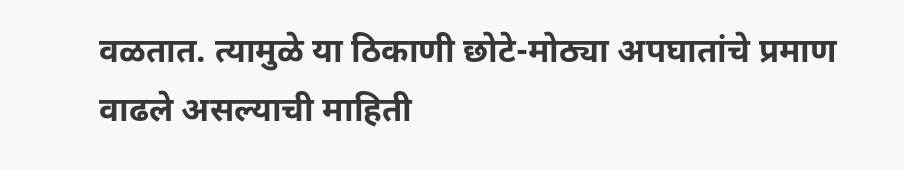वळतात. त्यामुळे या ठिकाणी छोटे-मोठ्या अपघातांचे प्रमाण वाढले असल्याची माहिती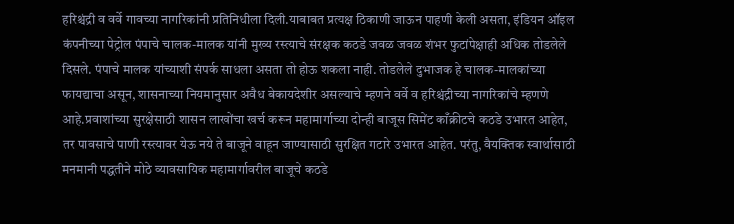हरिश्चंद्री व वर्वे गावच्या नागरिकांनी प्रतिनिधीला दिली.याबाबत प्रत्यक्ष ठिकाणी जाऊन पाहणी केली असता, इंडियन ऑइल कंपनीच्या पेट्रोल पंपाचे चालक-मालक यांनी मुख्य रस्त्याचे संरक्षक कठडे जवळ जवळ शंभर फुटांपेक्षाही अधिक तोडलेले दिसले. पंपाचे मालक यांच्याशी संपर्क साधला असता तो होऊ शकला नाही. तोडलेले दुभाजक हे चालक-मालकांच्या फायद्याचा असून, शासनाच्या नियमानुसार अवैध बेकायदेशीर असल्याचे म्हणने वर्वे व हरिश्चंद्रीच्या नागरिकांचे म्हणणे आहे.प्रवाशांच्या सुरक्षेसाठी शासन लाखोंचा खर्च करून महामार्गाच्या दोन्ही बाजूस सिमेंट काँक्रीटचे कठडे उभारत आहेत, तर पावसाचे पाणी रस्त्यावर येऊ नये ते बाजूने वाहून जाण्यासाठी सुरक्षित गटारे उभारत आहेत. परंतु, वैयक्तिक स्वार्थासाठी मनमानी पद्धतीने मोठे व्यावसायिक महामार्गावरील बाजूचे कठडे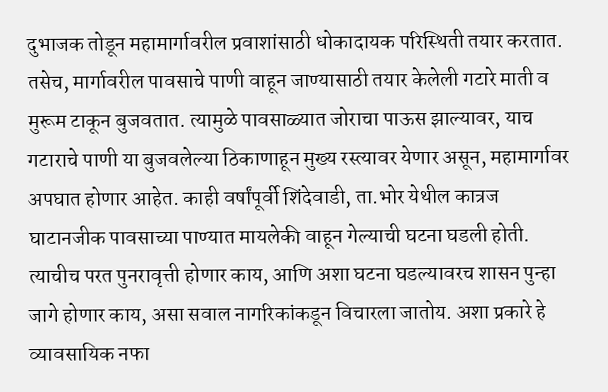दुभाजक तोडून महामार्गावरील प्रवाशांसाठी धोकादायक परिस्थिती तयार करतात. तसेच, मार्गावरील पावसाचे पाणी वाहून जाण्यासाठी तयार केलेली गटारे माती व मुरूम टाकून बुजवतात. त्यामुळे पावसाळ्यात जोराचा पाऊस झाल्यावर, याच गटाराचे पाणी या बुजवलेल्या ठिकाणाहून मुख्य रस्त्यावर येणार असून, महामार्गावर अपघात होणार आहेत. काही वर्षांपूर्वी शिंदेवाडी, ता.भोर येथील कात्रज घाटानजीक पावसाच्या पाण्यात मायलेकी वाहून गेल्याची घटना घडली होती. त्याचीच परत पुनरावृत्ती होणार काय, आणि अशा घटना घडल्यावरच शासन पुन्हा जागे होणार काय, असा सवाल नागरिकांकडून विचारला जातोय. अशा प्रकारे हे व्यावसायिक नफा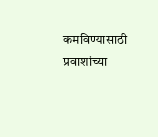कमविण्यासाठी प्रवाशांच्या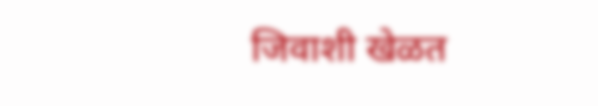जिवाशी खेळत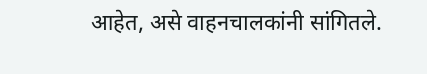आहेत, असे वाहनचालकांनी सांगितले.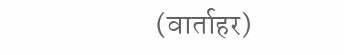(वार्ताहर)